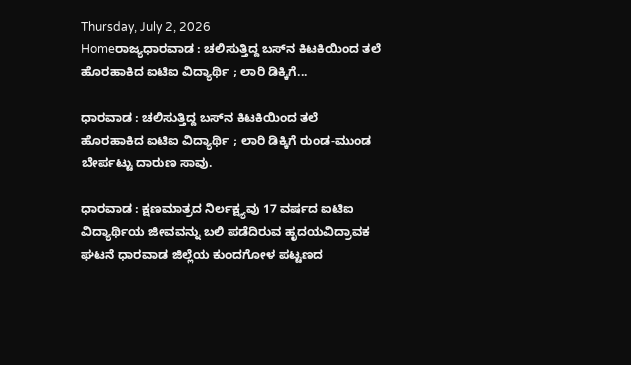Thursday, July 2, 2026
Homeರಾಜ್ಯಧಾರವಾಡ : ಚಲಿಸುತ್ತಿದ್ದ ಬಸ್‌ನ ಕಿಟಕಿಯಿಂದ ತಲೆ ಹೊರಹಾಕಿದ ಐಟಿಐ ವಿದ್ಯಾರ್ಥಿ ; ಲಾರಿ ಡಿಕ್ಕಿಗೆ...

ಧಾರವಾಡ : ಚಲಿಸುತ್ತಿದ್ದ ಬಸ್‌ನ ಕಿಟಕಿಯಿಂದ ತಲೆ ಹೊರಹಾಕಿದ ಐಟಿಐ ವಿದ್ಯಾರ್ಥಿ ; ಲಾರಿ ಡಿಕ್ಕಿಗೆ ರುಂಡ-ಮುಂಡ ಬೇರ್ಪಟ್ಟು ದಾರುಣ ಸಾವು.

ಧಾರವಾಡ : ಕ್ಷಣಮಾತ್ರದ ನಿರ್ಲಕ್ಷ್ಯವು 17 ವರ್ಷದ ಐಟಿಐ ವಿದ್ಯಾರ್ಥಿಯ ಜೀವವನ್ನು ಬಲಿ ಪಡೆದಿರುವ ಹೃದಯವಿದ್ರಾವಕ ಘಟನೆ ಧಾರವಾಡ ಜಿಲ್ಲೆಯ ಕುಂದಗೋಳ ಪಟ್ಟಣದ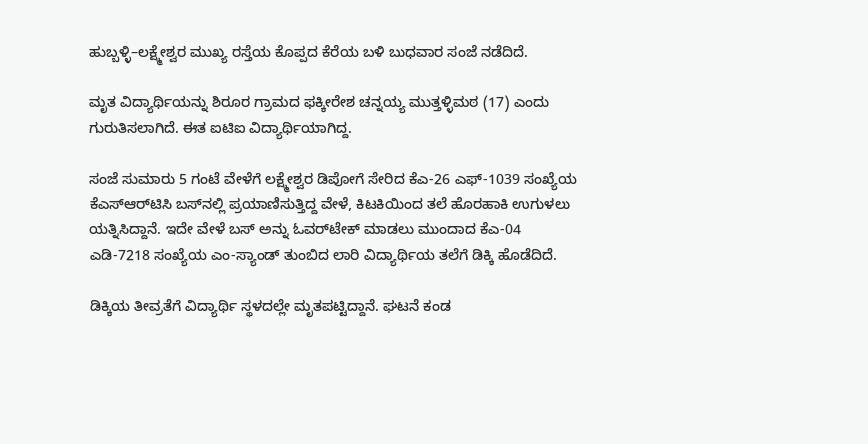ಹುಬ್ಬಳ್ಳಿ–ಲಕ್ಷ್ಮೇಶ್ವರ ಮುಖ್ಯ ರಸ್ತೆಯ ಕೊಪ್ಪದ ಕೆರೆಯ ಬಳಿ ಬುಧವಾರ ಸಂಜೆ ನಡೆದಿದೆ.

ಮೃತ ವಿದ್ಯಾರ್ಥಿಯನ್ನು ಶಿರೂರ ಗ್ರಾಮದ ಫಕ್ಕೀರೇಶ ಚನ್ನಯ್ಯ ಮುತ್ತಳ್ಳಿಮಠ (17) ಎಂದು ಗುರುತಿಸಲಾಗಿದೆ. ಈತ ಐಟಿಐ ವಿದ್ಯಾರ್ಥಿಯಾಗಿದ್ದ.

ಸಂಜೆ ಸುಮಾರು 5 ಗಂಟೆ ವೇಳೆಗೆ ಲಕ್ಷ್ಮೇಶ್ವರ ಡಿಪೋಗೆ ಸೇರಿದ ಕೆಎ-26 ಎಫ್-1039 ಸಂಖ್ಯೆಯ ಕೆಎಸ್‌ಆರ್‌ಟಿಸಿ ಬಸ್‌ನಲ್ಲಿ ಪ್ರಯಾಣಿಸುತ್ತಿದ್ದ ವೇಳೆ, ಕಿಟಕಿಯಿಂದ ತಲೆ ಹೊರಹಾಕಿ ಉಗುಳಲು ಯತ್ನಿಸಿದ್ದಾನೆ. ಇದೇ ವೇಳೆ ಬಸ್ ಅನ್ನು ಓವರ್‌ಟೇಕ್ ಮಾಡಲು ಮುಂದಾದ ಕೆಎ-04 ಎಡಿ-7218 ಸಂಖ್ಯೆಯ ಎಂ-ಸ್ಯಾಂಡ್ ತುಂಬಿದ ಲಾರಿ ವಿದ್ಯಾರ್ಥಿಯ ತಲೆಗೆ ಡಿಕ್ಕಿ ಹೊಡೆದಿದೆ.

ಡಿಕ್ಕಿಯ ತೀವ್ರತೆಗೆ ವಿದ್ಯಾರ್ಥಿ ಸ್ಥಳದಲ್ಲೇ ಮೃತಪಟ್ಟಿದ್ದಾನೆ. ಘಟನೆ ಕಂಡ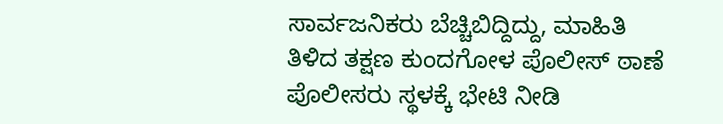ಸಾರ್ವಜನಿಕರು ಬೆಚ್ಚಿಬಿದ್ದಿದ್ದು, ಮಾಹಿತಿ ತಿಳಿದ ತಕ್ಷಣ ಕುಂದಗೋಳ ಪೊಲೀಸ್ ಠಾಣೆ ಪೊಲೀಸರು ಸ್ಥಳಕ್ಕೆ ಭೇಟಿ ನೀಡಿ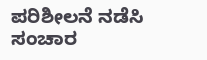ಪರಿಶೀಲನೆ ನಡೆಸಿ ಸಂಚಾರ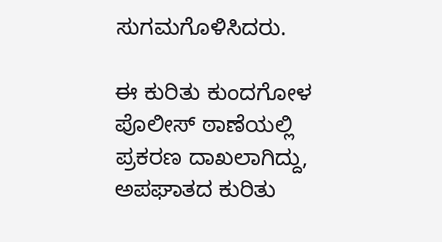ಸುಗಮಗೊಳಿಸಿದರು.

ಈ ಕುರಿತು ಕುಂದಗೋಳ ಪೊಲೀಸ್ ಠಾಣೆಯಲ್ಲಿ ಪ್ರಕರಣ ದಾಖಲಾಗಿದ್ದು, ಅಪಘಾತದ ಕುರಿತು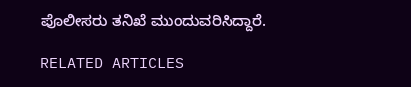ಪೊಲೀಸರು ತನಿಖೆ ಮುಂದುವರಿಸಿದ್ದಾರೆ.

RELATED ARTICLES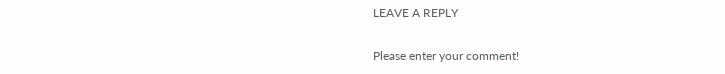LEAVE A REPLY

Please enter your comment!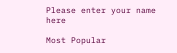Please enter your name here

Most Popular